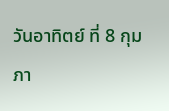วันอาทิตย์ ที่ 8 กุมภา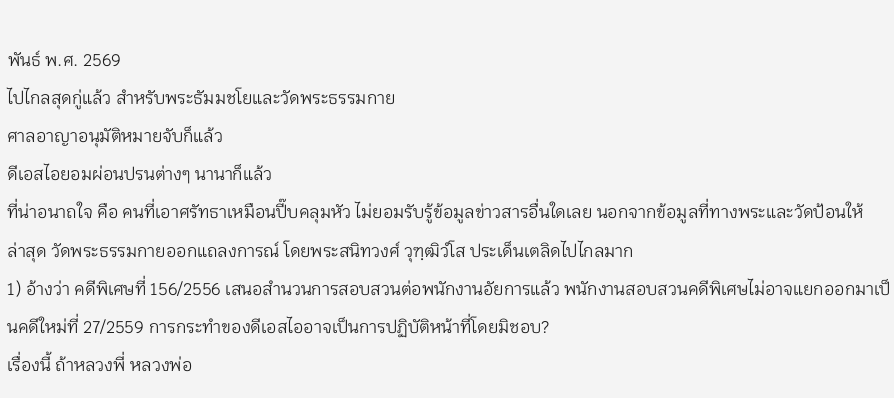พันธ์ พ.ศ. 2569
ไปไกลสุดกู่แล้ว สำหรับพระธัมมชโยและวัดพระธรรมกาย
ศาลอาญาอนุมัติหมายจับก็แล้ว
ดีเอสไอยอมผ่อนปรนต่างๆ นานาก็แล้ว
ที่น่าอนาถใจ คือ คนที่เอาศรัทธาเหมือนปี๊บคลุมหัว ไม่ยอมรับรู้ข้อมูลข่าวสารอื่นใดเลย นอกจากข้อมูลที่ทางพระและวัดป้อนให้
ล่าสุด วัดพระธรรมกายออกแถลงการณ์ โดยพระสนิทวงศ์ วุฑฺฒิวํโส ประเด็นเตลิดไปไกลมาก
1) อ้างว่า คดีพิเศษที่ 156/2556 เสนอสำนวนการสอบสวนต่อพนักงานอัยการแล้ว พนักงานสอบสวนคดีพิเศษไม่อาจแยกออกมาเป็นคดีใหม่ที่ 27/2559 การกระทำของดีเอสไออาจเป็นการปฏิบัติหน้าที่โดยมิชอบ?
เรื่องนี้ ถ้าหลวงพี่ หลวงพ่อ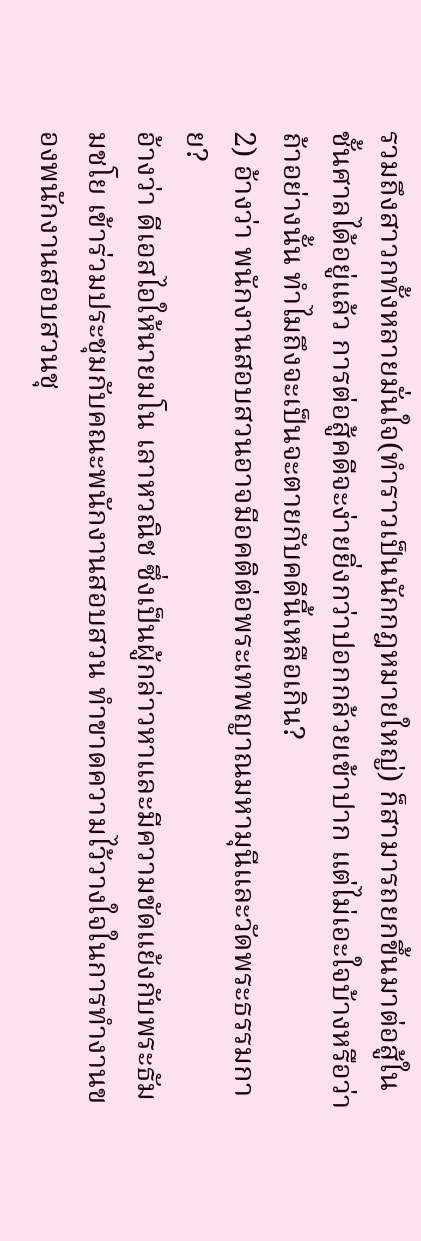รวมถึงสาวกทั้งหลายมั่นใจ(ทำราวเป็นนักกฎหมายใหญ่) ก็สามารถยกขึ้นมาต่อสู้ในชั้นศาลได้อยู่แล้ว การต่อสู้คดีจะง่ายยิ่งกว่าปอกกล้วยเข้าปาก แต่ไม่เอะใจบ้างหรือว่า ถ้าอย่างนั้น ทำไมถึงจะเป็นจะตายกับคดีนี้เหลือเกิน?
2) อ้างว่า พนักงานสอบสวนอาจมีอคติต่อพระเทพญาณมหามุนีและวัดพระธรรมกาย?
อ้างว่า ดีเอสไอให้นายมโน เลาหวณิช ซึ่งเป็นผู้กล่าวหาและมีความขัดแย้งกับพระธัมมชโย เข้าร่วมประชุมกับคณะพนักงานสอบสวน ทำขาดความไว้วางใจในการทำงานของพนักงานสอบสวนชุ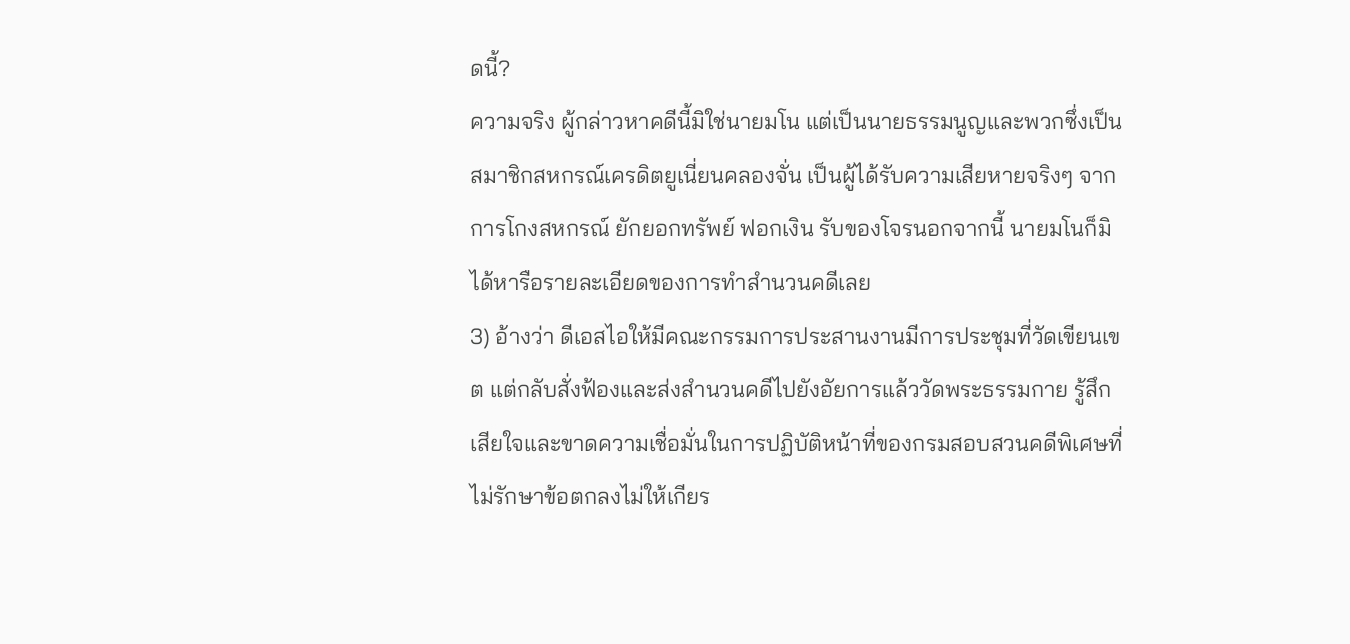ดนี้?
ความจริง ผู้กล่าวหาคดีนี้มิใช่นายมโน แต่เป็นนายธรรมนูญและพวกซึ่งเป็นสมาชิกสหกรณ์เครดิตยูเนี่ยนคลองจั่น เป็นผู้ได้รับความเสียหายจริงๆ จากการโกงสหกรณ์ ยักยอกทรัพย์ ฟอกเงิน รับของโจรนอกจากนี้ นายมโนก็มิได้หารือรายละเอียดของการทำสำนวนคดีเลย
3) อ้างว่า ดีเอสไอให้มีคณะกรรมการประสานงานมีการประชุมที่วัดเขียนเขต แต่กลับสั่งฟ้องและส่งสำนวนคดีไปยังอัยการแล้ววัดพระธรรมกาย รู้สึกเสียใจและขาดความเชื่อมั่นในการปฏิบัติหน้าที่ของกรมสอบสวนคดีพิเศษที่ไม่รักษาข้อตกลงไม่ให้เกียร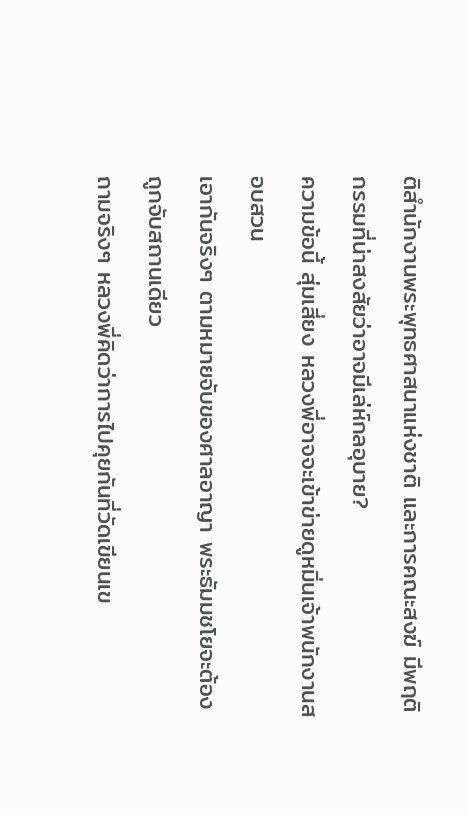ติสำนักงานพระพุทธศาสนาแห่งชาติ และการคณะสงฆ์ มีพฤติกรรมที่น่าสงสัยว่าอาจมีเล่ห์กลอุบาย?
ความข้อนี้ สุ่มเสี่ยง หลวงพี่อาจจะเข้าข่ายดูหมิ่นเจ้าพนักงานสอบสวน
เอากันจริงๆ ตามหมายจับของศาลอาญา พระธัมมชโยจะต้องถูกจับสถานเดียว
ถามจริงๆ หลวงพี่คิดว่าการไปคุยกันที่วัดเขียนเข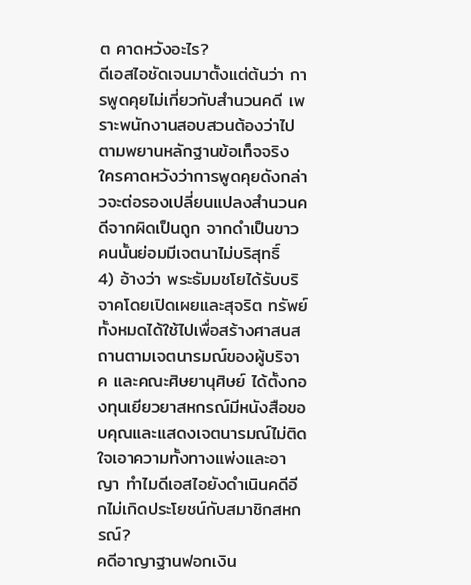ต คาดหวังอะไร?
ดีเอสไอชัดเจนมาตั้งแต่ต้นว่า การพูดคุยไม่เกี่ยวกับสำนวนคดี เพราะพนักงานสอบสวนต้องว่าไปตามพยานหลักฐานข้อเท็จจริง ใครคาดหวังว่าการพูดคุยดังกล่าวจะต่อรองเปลี่ยนแปลงสำนวนคดีจากผิดเป็นถูก จากดำเป็นขาว คนนั้นย่อมมีเจตนาไม่บริสุทธิ์
4) อ้างว่า พระธัมมชโยได้รับบริจาคโดยเปิดเผยและสุจริต ทรัพย์ทั้งหมดได้ใช้ไปเพื่อสร้างศาสนสถานตามเจตนารมณ์ของผู้บริจาค และคณะศิษยานุศิษย์ ได้ตั้งกองทุนเยียวยาสหกรณ์มีหนังสือขอบคุณและแสดงเจตนารมณ์ไม่ติดใจเอาความทั้งทางแพ่งและอาญา ทำไมดีเอสไอยังดำเนินคดีอีกไม่เกิดประโยชน์กับสมาชิกสหกรณ์?
คดีอาญาฐานฟอกเงิน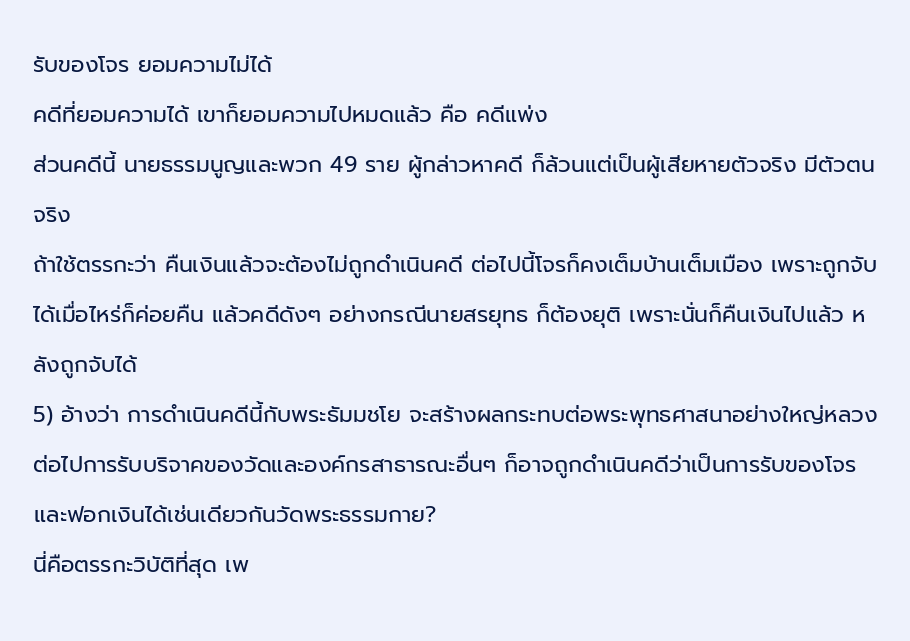รับของโจร ยอมความไม่ได้
คดีที่ยอมความได้ เขาก็ยอมความไปหมดแล้ว คือ คดีแพ่ง
ส่วนคดีนี้ นายธรรมนูญและพวก 49 ราย ผู้กล่าวหาคดี ก็ล้วนแต่เป็นผู้เสียหายตัวจริง มีตัวตนจริง
ถ้าใช้ตรรกะว่า คืนเงินแล้วจะต้องไม่ถูกดำเนินคดี ต่อไปนี้โจรก็คงเต็มบ้านเต็มเมือง เพราะถูกจับได้เมื่อไหร่ก็ค่อยคืน แล้วคดีดังๆ อย่างกรณีนายสรยุทธ ก็ต้องยุติ เพราะนั่นก็คืนเงินไปแล้ว หลังถูกจับได้
5) อ้างว่า การดำเนินคดีนี้กับพระธัมมชโย จะสร้างผลกระทบต่อพระพุทธศาสนาอย่างใหญ่หลวง ต่อไปการรับบริจาคของวัดและองค์กรสาธารณะอื่นๆ ก็อาจถูกดำเนินคดีว่าเป็นการรับของโจรและฟอกเงินได้เช่นเดียวกันวัดพระธรรมกาย?
นี่คือตรรกะวิบัติที่สุด เพ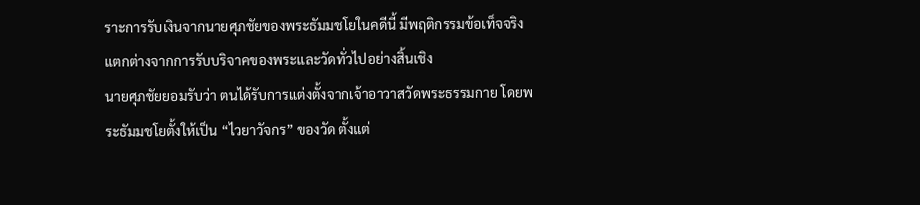ราะการรับเงินจากนายศุภชัยของพระธัมมชโยในคดีนี้ มีพฤติกรรมข้อเท็จจริงแตกต่างจากการรับบริจาคของพระและวัดทั่วไปอย่างสิ้นเชิง
นายศุภชัยยอมรับว่า ตนได้รับการแต่งตั้งจากเจ้าอาวาสวัดพระธรรมกาย โดยพระธัมมชโยตั้งให้เป็น “ไวยาวัจกร” ของวัด ตั้งแต่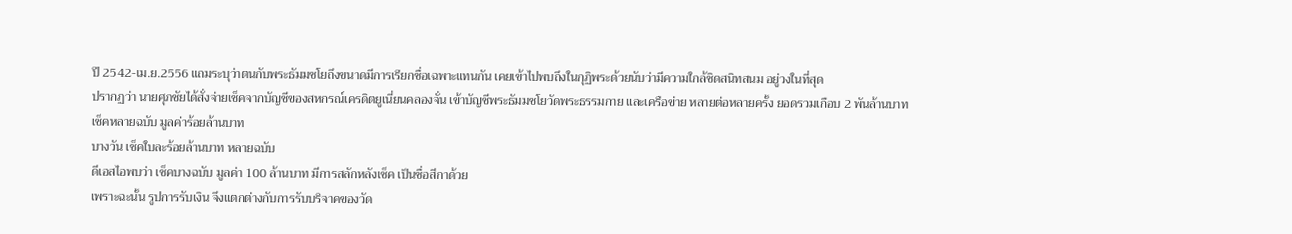ปี 2542-เม.ย.2556 แถมระบุว่าตนกับพระธัมมชโยถึงขนาดมีการเรียกชื่อเฉพาะแทนกัน เคยเข้าไปพบถึงในกุฏิพระด้วยนับว่ามีความใกล้ชิดสนิทสนม อยู่วงในที่สุด
ปรากฏว่า นายศุภชัยได้สั่งจ่ายเช็คจากบัญชีของสหกรณ์เครดิตยูเนี่ยนคลองจั่น เข้าบัญชีพระธัมมชโยวัดพระธรรมกาย และเครือข่าย หลายต่อหลายครั้ง ยอดรวมเกือบ 2 พันล้านบาท
เช็คหลายฉบับ มูลค่าร้อยล้านบาท
บางวัน เช็คใบละร้อยล้านบาท หลายฉบับ
ดีเอสไอพบว่า เช็คบางฉบับ มูลค่า 100 ล้านบาท มีการสลักหลังเช็ค เป็นชื่อสีกาด้วย
เพราะฉะนั้น รูปการรับเงิน จึงแตกต่างกับการรับบริจาคของวัด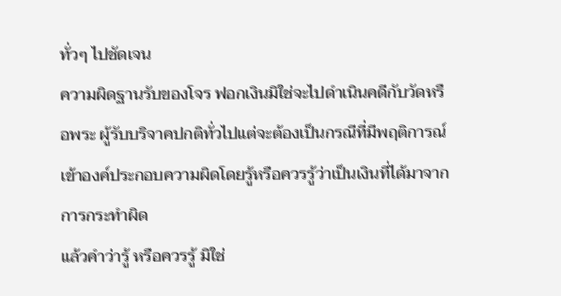ทั่วๆ ไปชัดเจน
ความผิดฐานรับของโจร ฟอกเงินมิใช่จะไปดำเนินคดีกับวัดหรือพระ ผู้รับบริจาคปกติทั่วไปแต่จะต้องเป็นกรณีที่มีพฤติการณ์เข้าองค์ประกอบความผิดโดยรู้หรือควรรู้ว่าเป็นเงินที่ได้มาจากการกระทำผิด
แล้วคำว่ารู้ หรือควรรู้ มิใช่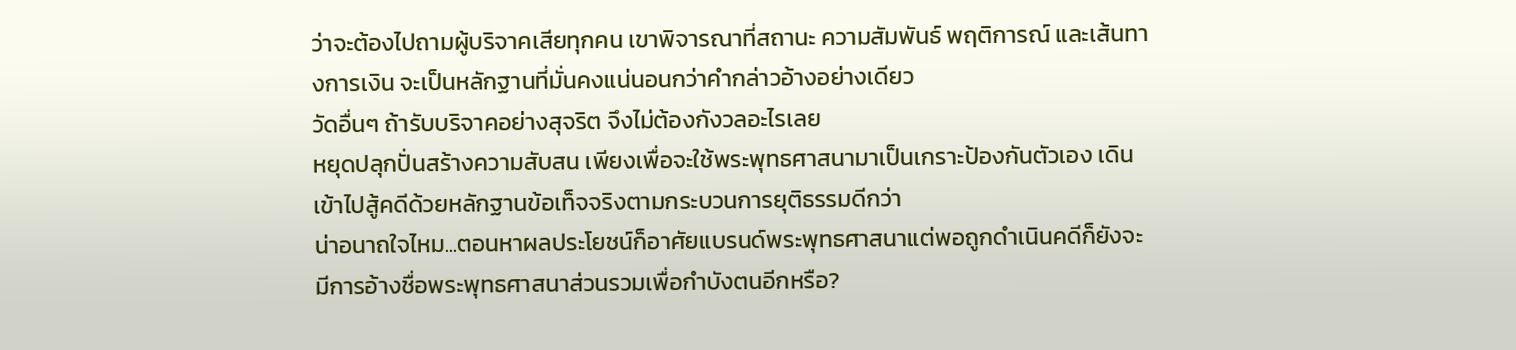ว่าจะต้องไปถามผู้บริจาคเสียทุกคน เขาพิจารณาที่สถานะ ความสัมพันธ์ พฤติการณ์ และเส้นทางการเงิน จะเป็นหลักฐานที่มั่นคงแน่นอนกว่าคำกล่าวอ้างอย่างเดียว
วัดอื่นๆ ถ้ารับบริจาคอย่างสุจริต จึงไม่ต้องกังวลอะไรเลย
หยุดปลุกปั่นสร้างความสับสน เพียงเพื่อจะใช้พระพุทธศาสนามาเป็นเกราะป้องกันตัวเอง เดินเข้าไปสู้คดีด้วยหลักฐานข้อเท็จจริงตามกระบวนการยุติธรรมดีกว่า
น่าอนาถใจไหม...ตอนหาผลประโยชน์ก็อาศัยแบรนด์พระพุทธศาสนาแต่พอถูกดำเนินคดีก็ยังจะมีการอ้างชื่อพระพุทธศาสนาส่วนรวมเพื่อกำบังตนอีกหรือ?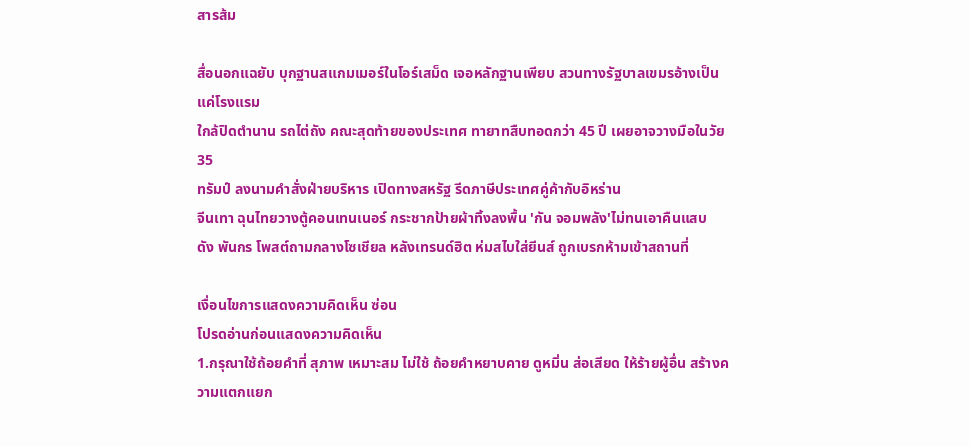สารส้ม

สื่อนอกแฉยับ บุกฐานสแกมเมอร์ในโอร์เสม็ด เจอหลักฐานเพียบ สวนทางรัฐบาลเขมรอ้างเป็นแค่โรงแรม
ใกล้ปิดตำนาน รถไต่ถัง คณะสุดท้ายของประเทศ ทายาทสืบทอดกว่า 45 ปี เผยอาจวางมือในวัย 35
ทรัมป์ ลงนามคำสั่งฝ่ายบริหาร เปิดทางสหรัฐ รีดภาษีประเทศคู่ค้ากับอิหร่าน
จีนเทา ฉุนไทยวางตู้คอนเทนเนอร์ กระชากป้ายผ้าทิ้งลงพื้น 'กัน จอมพลัง'ไม่ทนเอาคืนแสบ
ดัง พันกร โพสต์ถามกลางโซเชียล หลังเทรนด์ฮิต ห่มสไบใส่ยีนส์ ถูกเบรกห้ามเข้าสถานที่

เงื่อนไขการแสดงความคิดเห็น ซ่อน
โปรดอ่านก่อนแสดงความคิดเห็น
1.กรุณาใช้ถ้อยคำที่ สุภาพ เหมาะสม ไม่ใช้ ถ้อยคำหยาบคาย ดูหมิ่น ส่อเสียด ให้ร้ายผู้อื่น สร้างความแตกแยก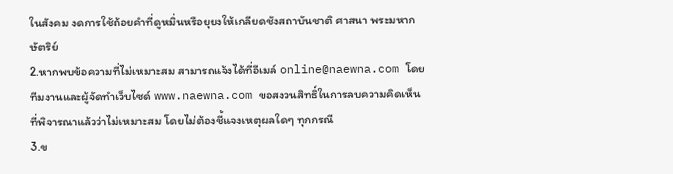ในสังคม งดการใช้ถ้อยคำที่ดูหมิ่นหรือยุยงให้เกลียดชังสถาบันชาติ ศาสนา พระมหากษัตริย์
2.หากพบข้อความที่ไม่เหมาะสม สามารถแจ้งได้ที่อีเมล์ online@naewna.com โดยทีมงานและผู้จัดทำเว็บไซด์ www.naewna.com ขอสงวนสิทธิ์ในการลบความคิดเห็นที่พิจารณาแล้วว่าไม่เหมาะสม โดยไม่ต้องชี้แจงเหตุผลใดๆ ทุกกรณี
3.ข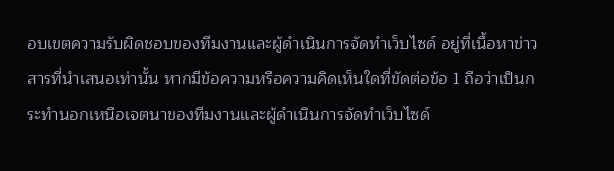อบเขตความรับผิดชอบของทีมงานและผู้ดำเนินการจัดทำเว็บไซด์ อยู่ที่เนื้อหาข่าวสารที่นำเสนอเท่านั้น หากมีข้อความหรือความคิดเห็นใดที่ขัดต่อข้อ 1 ถือว่าเป็นกระทำนอกเหนือเจตนาของทีมงานและผู้ดำเนินการจัดทำเว็บไซด์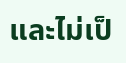และไม่เป็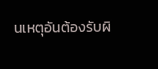นเหตุอันต้องรับผิ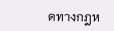ดทางกฎห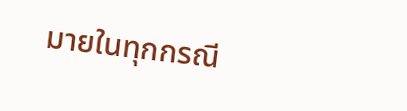มายในทุกกรณี